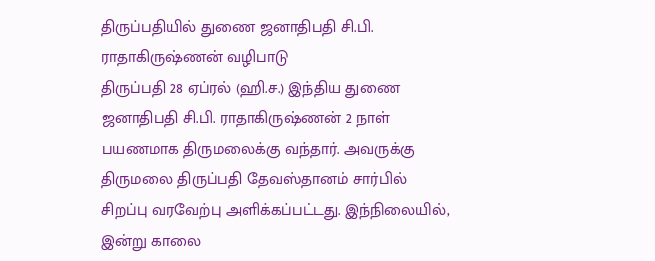திருப்பதியில் துணை ஜனாதிபதி சி.பி. ராதாகிருஷ்ணன் வழிபாடு
திருப்பதி 28 ஏப்ரல் (ஹி.ச.) இந்திய துணை ஜனாதிபதி சி.பி. ராதாகிருஷ்ணன் 2 நாள் பயணமாக திருமலைக்கு வந்தார். அவருக்கு திருமலை திருப்பதி தேவஸ்தானம் சார்பில் சிறப்பு வரவேற்பு அளிக்கப்பட்டது. இந்நிலையில், இன்று காலை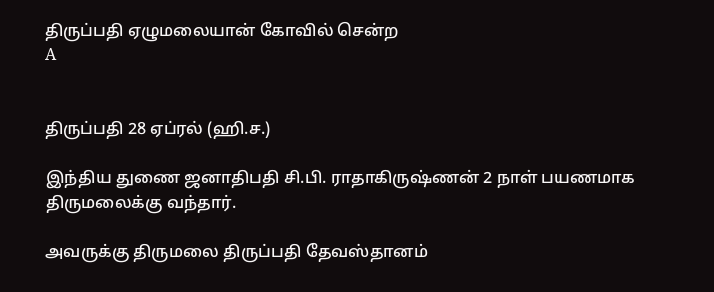திருப்பதி ஏழுமலையான் கோவில் சென்ற
A


திருப்பதி 28 ஏப்ரல் (ஹி.ச.)

இந்திய துணை ஜனாதிபதி சி.பி. ராதாகிருஷ்ணன் 2 நாள் பயணமாக திருமலைக்கு வந்தார்.

அவருக்கு திருமலை திருப்பதி தேவஸ்தானம்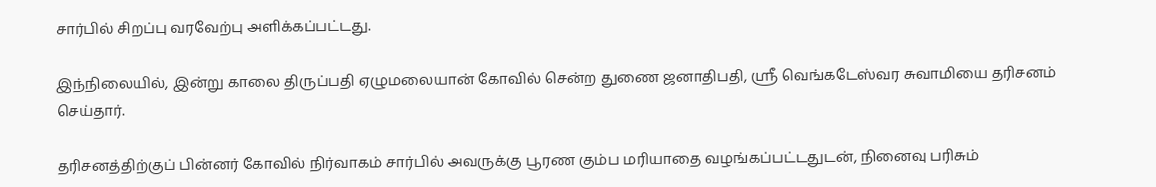சார்பில் சிறப்பு வரவேற்பு அளிக்கப்பட்டது.

இந்நிலையில், இன்று காலை திருப்பதி ஏழுமலையான் கோவில் சென்ற துணை ஜனாதிபதி, ஸ்ரீ வெங்கடேஸ்வர சுவாமியை தரிசனம் செய்தார்.

தரிசனத்திற்குப் பின்னர் கோவில் நிர்வாகம் சார்பில் அவருக்கு பூரண கும்ப மரியாதை வழங்கப்பட்டதுடன், நினைவு பரிசும்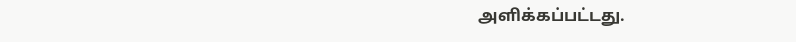அளிக்கப்பட்டது.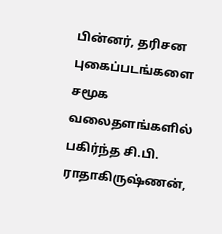பின்னர், தரிசன புகைப்படங்களை சமூக வலைதளங்களில் பகிர்ந்த சி.பி. ராதாகிருஷ்ணன்,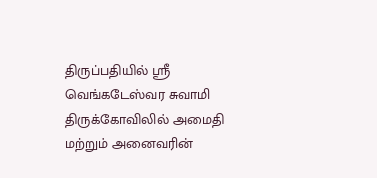திருப்பதியில் ஸ்ரீ வெங்கடேஸ்வர சுவாமி திருக்கோவிலில் அமைதி மற்றும் அனைவரின்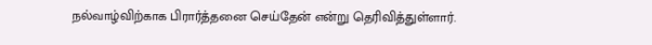நல்வாழ்விற்காக பிரார்த்தனை செய்தேன் என்று தெரிவித்துள்ளார்.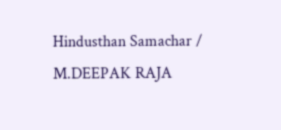Hindusthan Samachar / M.DEEPAK RAJA